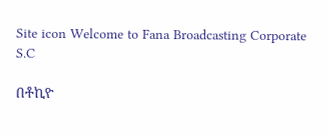Site icon Welcome to Fana Broadcasting Corporate S.C

በቶኪዮ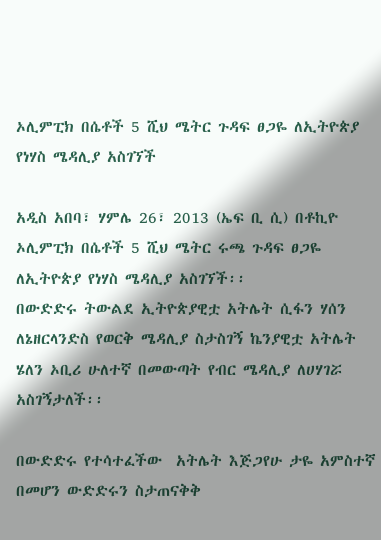ኦሊምፒክ በሴቶች 5 ሺህ ሜትር ጉዳፍ ፀጋዬ ለኢትዮጵያ የነሃስ ሜዳሊያ አስገኘች

አዲስ አበባ፣ ሃምሌ 26፣ 2013 (ኤፍ ቢ ሲ) በቶኪዮ ኦሊምፒክ በሴቶች 5 ሺህ ሜትር ሩጫ ጉዳፍ ፀጋዬ ለኢትዮጵያ የነሃስ ሜዳሊያ አስገኘች፡፡
በውድድሩ ትውልደ ኢትዮጵያዊቷ አትሌት ሲፋን ሃሰን ለኔዘርላንድስ የወርቅ ሜዳሊያ ስታስገኝ ኬንያዊቷ አትሌት ሄለን ኦቢሪ ሁለተኛ በመውጣት የብር ሜዳሊያ ለሀሃገሯ አስገኝታለች፡፡

በውድድሩ የተሳተፈችው  አትሌት እጅጋየሁ ታዬ አምስተኛ በመሆን ውድድሩን ስታጠናቅቅ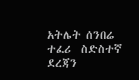አትሌት ሰንበሬ ተፈሪ  ስድስተኛ ደረጃን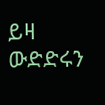ይዛ ውድድሩን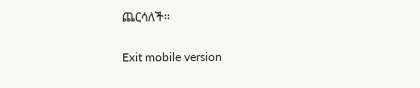ጨርሳለች፡፡

Exit mobile version